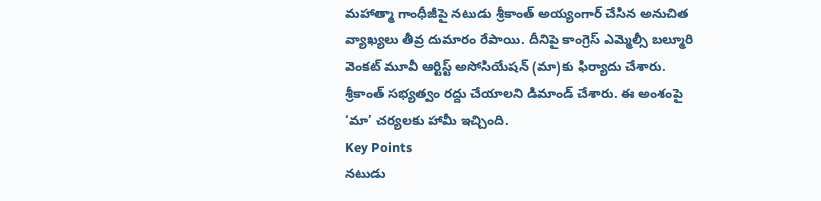మహాత్మా గాంధీజీపై నటుడు శ్రీకాంత్ అయ్యంగార్ చేసిన అనుచిత వ్యాఖ్యలు తీవ్ర దుమారం రేపాయి. దీనిపై కాంగ్రెస్ ఎమ్మెల్సీ బల్మూరి వెంకట్ మూవీ ఆర్టిస్ట్ అసోసియేషన్ (మా)కు ఫిర్యాదు చేశారు. శ్రీకాంత్ సభ్యత్వం రద్దు చేయాలని డిమాండ్ చేశారు. ఈ అంశంపై ‘మా’ చర్యలకు హామీ ఇచ్చింది.
Key Points
నటుడు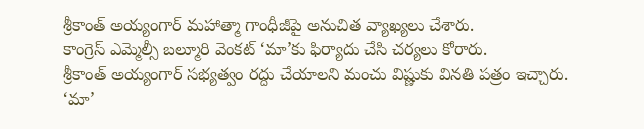శ్రీకాంత్ అయ్యంగార్ మహాత్మా గాంధీజీపై అనుచిత వ్యాఖ్యలు చేశారు.
కాంగ్రెస్ ఎమ్మెల్సీ బల్మూరి వెంకట్ ‘మా’కు ఫిర్యాదు చేసి చర్యలు కోరారు.
శ్రీకాంత్ అయ్యంగార్ సభ్యత్వం రద్దు చేయాలని మంచు విష్ణుకు వినతి పత్రం ఇచ్చారు.
‘మా’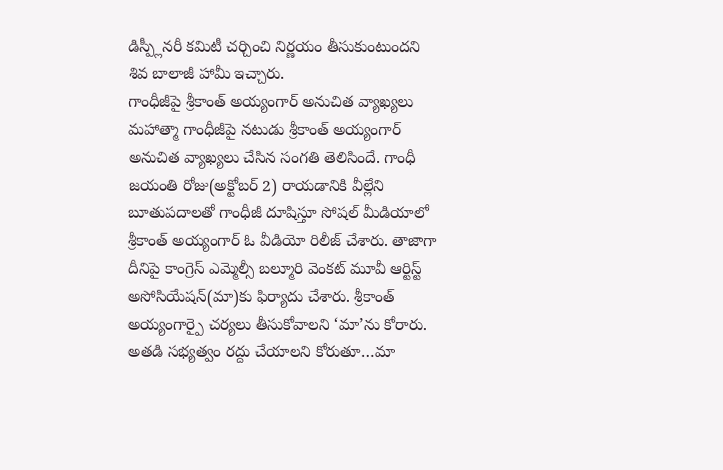డిస్ప్లీనరీ కమిటీ చర్చించి నిర్ణయం తీసుకుంటుందని శివ బాలాజీ హామీ ఇచ్చారు.
గాంధీజీపై శ్రీకాంత్ అయ్యంగార్ అనుచిత వ్యాఖ్యలు
మహాత్మా గాంధీజీపై నటుడు శ్రీకాంత్ అయ్యంగార్ అనుచిత వ్యాఖ్యలు చేసిన సంగతి తెలిసిందే. గాంధీ జయంతి రోజు(అక్టోబర్ 2) రాయడానికి వీల్లేని బూతుపదాలతో గాంధీజీ దూషిస్తూ సోషల్ మీడియాలో శ్రీకాంత్ అయ్యంగార్ ఓ వీడియో రిలీజ్ చేశారు. తాజాగా దీనిపై కాంగ్రెస్ ఎమ్మెల్సీ బల్మూరి వెంకట్ మూవీ ఆర్టిస్ట్ అసోసియేషన్(మా)కు ఫిర్యాదు చేశారు. శ్రీకాంత్ అయ్యంగార్పై చర్యలు తీసుకోవాలని ‘మా’ను కోరారు. అతడి సభ్యత్వం రద్దు చేయాలని కోరుతూ…మా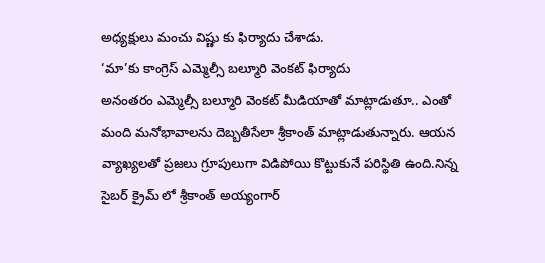అధ్యక్షులు మంచు విష్ణు కు ఫిర్యాదు చేశాడు.
‘మా’కు కాంగ్రెస్ ఎమ్మెల్సీ బల్మూరి వెంకట్ ఫిర్యాదు
అనంతరం ఎమ్మెల్సీ బల్మూరి వెంకట్ మీడియాతో మాట్లాడుతూ.. ఎంతో మంది మనోభావాలను దెబ్బతీసేలా శ్రీకాంత్ మాట్లాడుతున్నారు. ఆయన వ్యాఖ్యలతో ప్రజలు గ్రూపులుగా విడిపోయి కొట్టుకునే పరిస్థితి ఉంది.నిన్న సైబర్ క్రైమ్ లో శ్రీకాంత్ అయ్యంగార్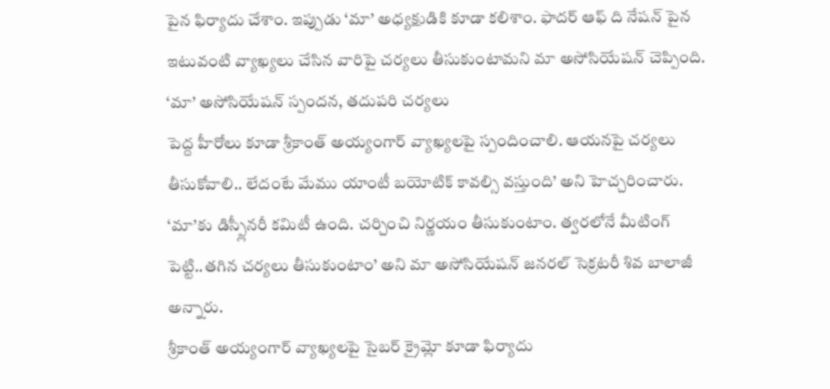పైన ఫిర్యాదు చేశాం. ఇప్పుడు ‘మా’ అధ్యక్షుడికి కూడా కలిశాం. ఫాదర్ ఆఫ్ ది నేషన్ పైన ఇటువంటి వ్యాఖ్యలు చేసిన వారిపై చర్యలు తీసుకుంటామని మా అసోసియేషన్ చెప్పింది.
‘మా’ అసోసియేషన్ స్పందన, తదుపరి చర్యలు
పెద్ద హీరోలు కూడా శ్రీకాంత్ అయ్యంగార్ వ్యాఖ్యలపై స్పందించాలి. ఆయనపై చర్యలు తీసుకోవాలి.. లేదంటే మేము యాంటీ బయోటిక్ కావల్సి వస్తుంది’ అని హెచ్చరించారు. ‘మా’కు డిస్ప్లీనరీ కమిటీ ఉంది. చర్చించి నిర్ణయం తీసుకుంటాం. త్వరలోనే మీటింగ్ పెట్టి..తగిన చర్యలు తీసుకుంటాం’ అని మా అసోసియేషన్ జనరల్ సెక్రటరీ శివ బాలాజీ అన్నారు.
శ్రీకాంత్ అయ్యంగార్ వ్యాఖ్యలపై సైబర్ క్రైమ్లో కూడా ఫిర్యాదు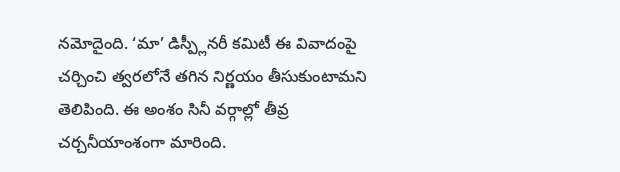నమోదైంది. ‘మా’ డిస్ప్లీనరీ కమిటీ ఈ వివాదంపై చర్చించి త్వరలోనే తగిన నిర్ణయం తీసుకుంటామని తెలిపింది. ఈ అంశం సినీ వర్గాల్లో తీవ్ర చర్చనీయాంశంగా మారింది.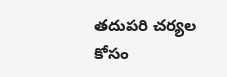తదుపరి చర్యల కోసం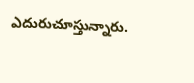ఎదురుచూస్తున్నారు.